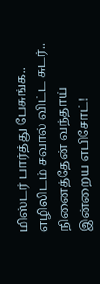மிஸ்டர் பார்த்து பேசுங்க.. எழிலிடம் சவால் விட்ட சுடர்.. நினைத்தேன் வந்தாய் இன்றைய எபிசோட்!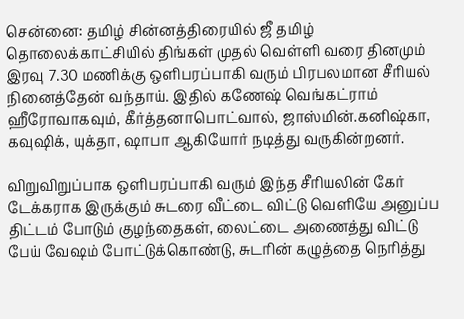சென்னை: தமிழ் சின்னத்திரையில் ஜீ தமிழ் தொலைக்காட்சியில் திங்கள் முதல் வெள்ளி வரை தினமும் இரவு 7.30 மணிக்கு ஒளிபரப்பாகி வரும் பிரபலமான சீரியல் நினைத்தேன் வந்தாய். இதில் கணேஷ் வெங்கட்ராம் ஹீரோவாகவும், கீர்த்தனாபொட்வால், ஜாஸ்மின்.கனிஷ்கா, கவுஷிக், யுக்தா, ஷாபா ஆகியோர் நடித்து வருகின்றனர்.

விறுவிறுப்பாக ஒளிபரப்பாகி வரும் இந்த சீரியலின் கேர் டேக்கராக இருக்கும் சுடரை வீட்டை விட்டு வெளியே அனுப்ப திட்டம் போடும் குழந்தைகள், லைட்டை அணைத்து விட்டு பேய் வேஷம் போட்டுக்கொண்டு, சுடரின் கழுத்தை நெரித்து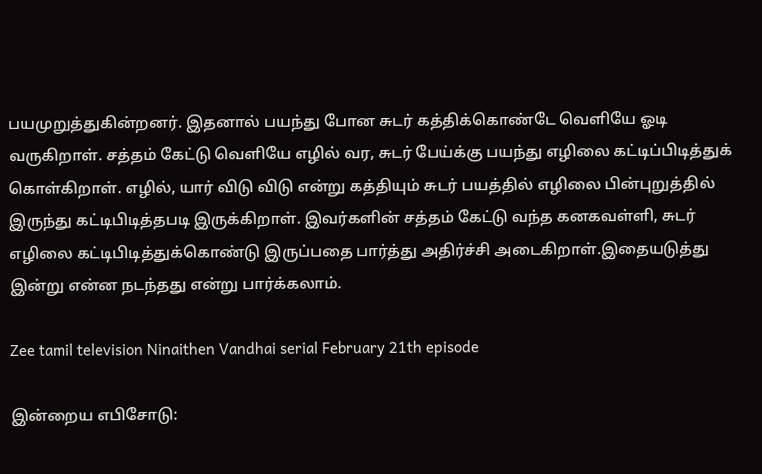பயமுறுத்துகின்றனர். இதனால் பயந்து போன சுடர் கத்திக்கொண்டே வெளியே ஓடி வருகிறாள். சத்தம் கேட்டு வெளியே எழில் வர, சுடர் பேய்க்கு பயந்து எழிலை கட்டிப்பிடித்துக் கொள்கிறாள். எழில், யார் விடு விடு என்று கத்தியும் சுடர் பயத்தில் எழிலை பின்புறுத்தில் இருந்து கட்டிபிடித்தபடி இருக்கிறாள். இவர்களின் சத்தம் கேட்டு வந்த கனகவள்ளி, சுடர் எழிலை கட்டிபிடித்துக்கொண்டு இருப்பதை பார்த்து அதிர்ச்சி அடைகிறாள்.இதையடுத்து இன்று என்ன நடந்தது என்று பார்க்கலாம்.

Zee tamil television Ninaithen Vandhai serial February 21th episode

இன்றைய எபிசோடு: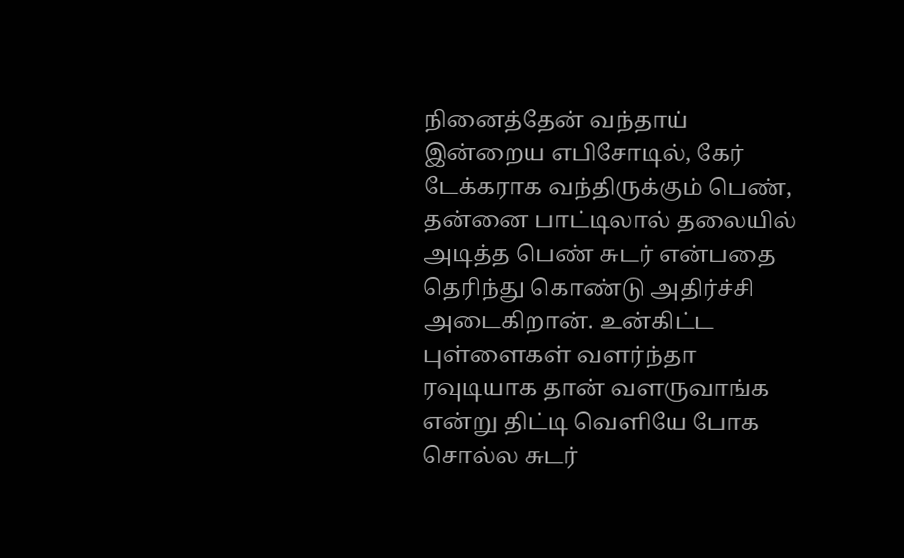நினைத்தேன் வந்தாய் இன்றைய எபிசோடில், கேர் டேக்கராக வந்திருக்கும் பெண், தன்னை பாட்டிலால் தலையில் அடித்த பெண் சுடர் என்பதை தெரிந்து கொண்டு அதிர்ச்சி அடைகிறான். உன்கிட்ட புள்ளைகள் வளர்ந்தா ரவுடியாக தான் வளருவாங்க என்று திட்டி வெளியே போக சொல்ல சுடர்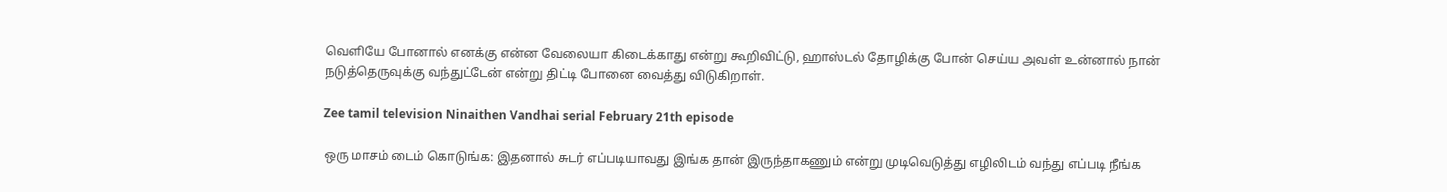வெளியே போனால் எனக்கு என்ன வேலையா கிடைக்காது என்று கூறிவிட்டு, ஹாஸ்டல் தோழிக்கு போன் செய்ய அவள் உன்னால் நான் நடுத்தெருவுக்கு வந்துட்டேன் என்று திட்டி போனை வைத்து விடுகிறாள்.

Zee tamil television Ninaithen Vandhai serial February 21th episode

ஒரு மாசம் டைம் கொடுங்க: இதனால் சுடர் எப்படியாவது இங்க தான் இருந்தாகணும் என்று முடிவெடுத்து எழிலிடம் வந்து எப்படி நீங்க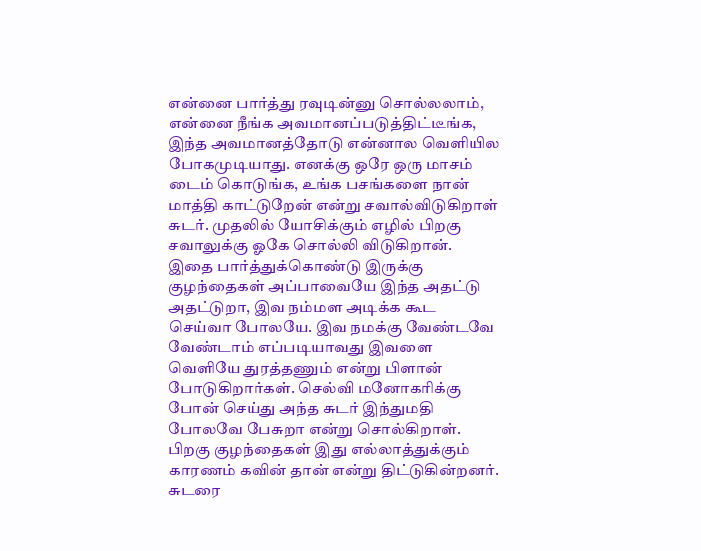என்னை பார்த்து ரவுடின்னு சொல்லலாம், என்னை நீங்க அவமானப்படுத்திட்டீங்க, இந்த அவமானத்தோடு என்னால வெளியில போகமுடியாது. எனக்கு ஒரே ஒரு மாசம் டைம் கொடுங்க, உங்க பசங்களை நான் மாத்தி காட்டுறேன் என்று சவால்விடுகிறாள் சுடர். முதலில் யோசிக்கும் எழில் பிறகு சவாலுக்கு ஓகே சொல்லி விடுகிறான். இதை பார்த்துக்கொண்டு இருக்கு குழந்தைகள் அப்பாவையே இந்த அதட்டு அதட்டுறா, இவ நம்மள அடிக்க கூட செய்வா போலயே. இவ நமக்கு வேண்டவே வேண்டாம் எப்படியாவது இவளை வெளியே துரத்தணும் என்று பிளான் போடுகிறார்கள். செல்வி மனோகரிக்கு போன் செய்து அந்த சுடர் இந்துமதி போலவே பேசுறா என்று சொல்கிறாள். பிறகு குழந்தைகள் இது எல்லாத்துக்கும் காரணம் கவின் தான் என்று திட்டுகின்றனர். சுடரை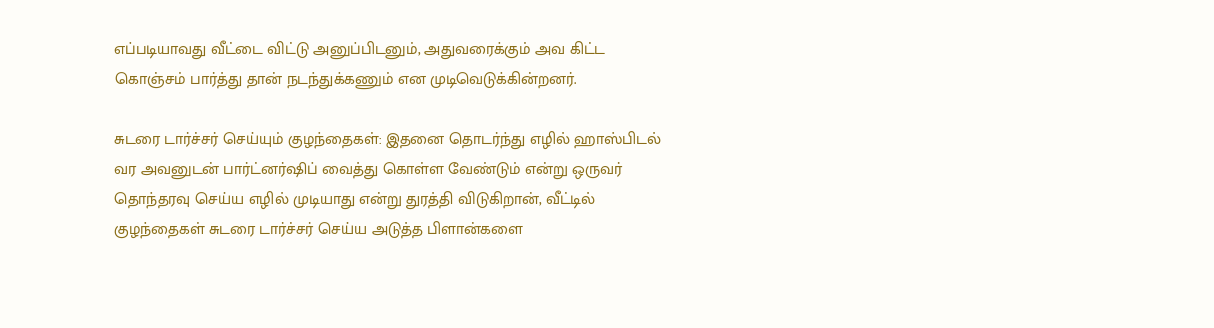எப்படியாவது வீட்டை விட்டு அனுப்பிடனும், அதுவரைக்கும் அவ கிட்ட கொஞ்சம் பார்த்து தான் நடந்துக்கணும் என முடிவெடுக்கின்றனர்.

சுடரை டார்ச்சர் செய்யும் குழந்தைகள்: இதனை தொடர்ந்து எழில் ஹாஸ்பிடல் வர அவனுடன் பார்ட்னர்ஷிப் வைத்து கொள்ள வேண்டும் என்று ஒருவர் தொந்தரவு செய்ய எழில் முடியாது என்று துரத்தி விடுகிறான், வீட்டில் குழந்தைகள் சுடரை டார்ச்சர் செய்ய அடுத்த பிளான்களை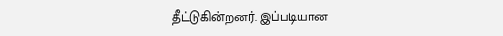தீட்டுகின்றனர். இப்படியான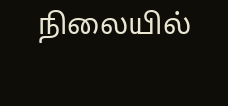நிலையில்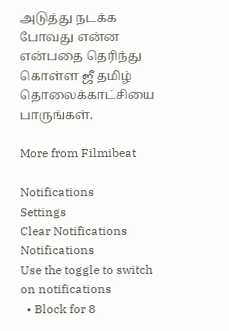அடுத்து நடக்க போவது என்ன என்பதை தெரிந்து கொள்ள ஜீ தமிழ் தொலைக்காட்சியை பாருங்கள்.

More from Filmibeat

Notifications
Settings
Clear Notifications
Notifications
Use the toggle to switch on notifications
  • Block for 8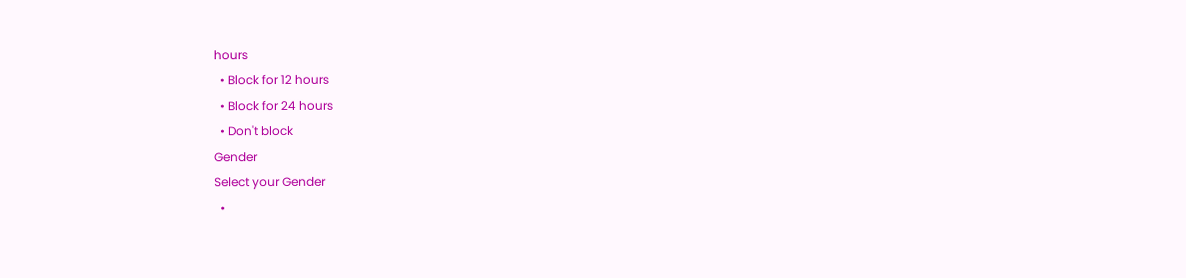hours
  • Block for 12 hours
  • Block for 24 hours
  • Don't block
Gender
Select your Gender
  •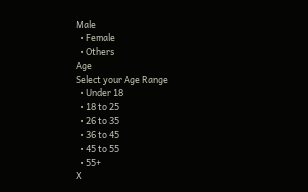Male
  • Female
  • Others
Age
Select your Age Range
  • Under 18
  • 18 to 25
  • 26 to 35
  • 36 to 45
  • 45 to 55
  • 55+
X